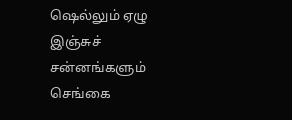ஷெல்லும் ஏழு இஞ்சுச் சன்னங்களும்
செங்கை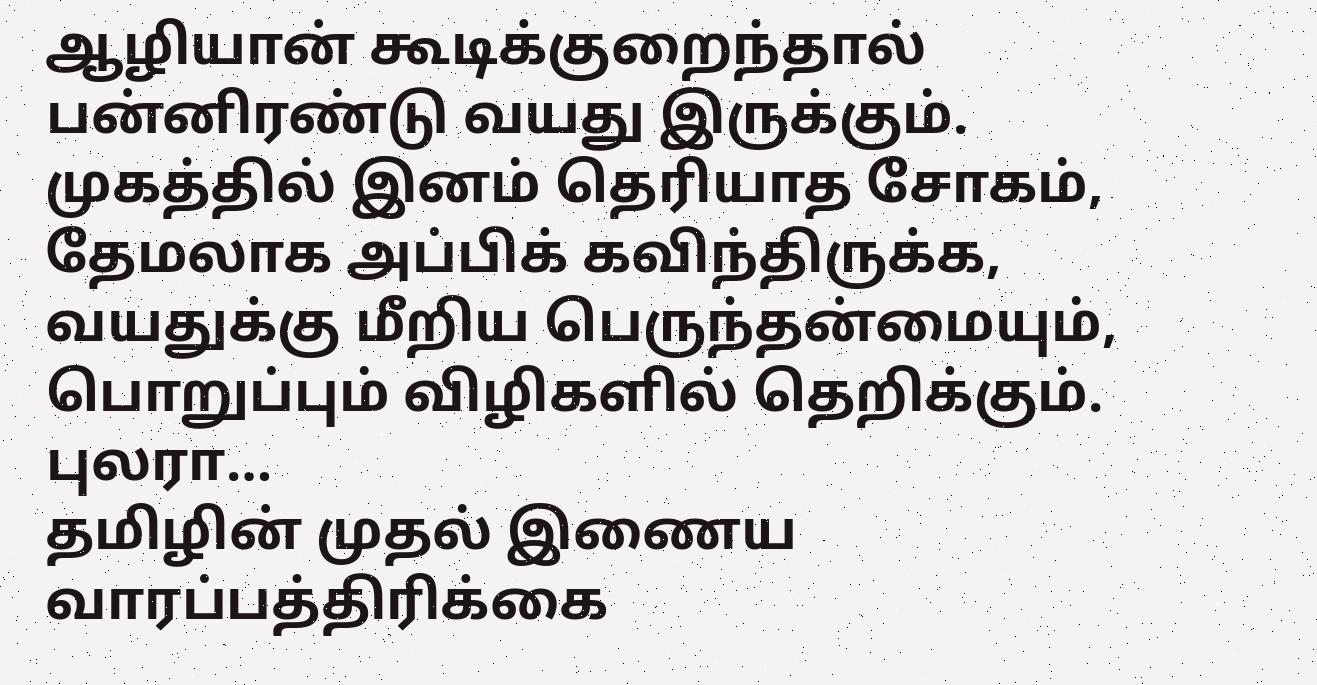ஆழியான் கூடிக்குறைந்தால் பன்னிரண்டு வயது இருக்கும். முகத்தில் இனம் தெரியாத சோகம், தேமலாக அப்பிக் கவிந்திருக்க, வயதுக்கு மீறிய பெருந்தன்மையும், பொறுப்பும் விழிகளில் தெறிக்கும். புலரா…
தமிழின் முதல் இணைய வாரப்பத்திரிக்கை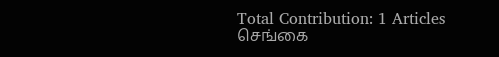Total Contribution: 1 Articles
செங்கை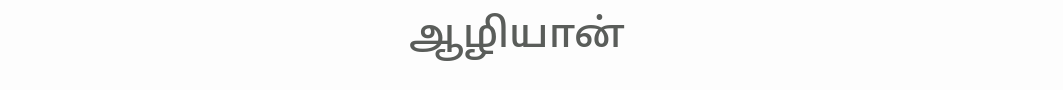ஆழியான்